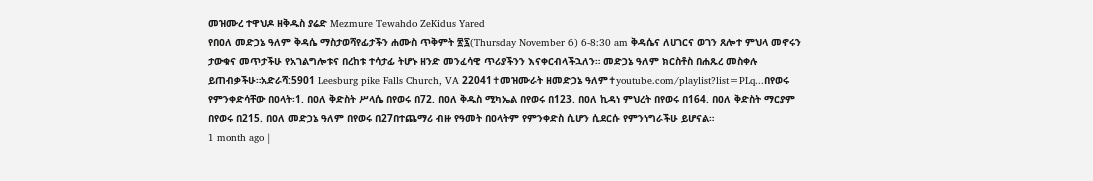መዝሙረ ተዋህዶ ዘቅዱስ ያሬድ Mezmure Tewahdo ZeKidus Yared
የበዐለ መድኃኔ ዓለም ቅዳሴ ማስታወሻየፊታችን ሐሙስ ጥቅምት ፳፯(Thursday November 6) 6-8:30 am ቅዳሴና ለሀገርና ወገን ጸሎተ ምህላ መኖሩን ታውቁና መጥታችሁ የአገልግሎቱና በረከቱ ተሳታፊ ትሆኑ ዘንድ መንፈሳዊ ጥሪያችንን እናቀርብላችኋለን። መድኃኔ ዓለም ክርስቶስ በሐጹረ መስቀሉ ይጠብቃችሁ።አድራሻ:5901 Leesburg pike Falls Church, VA 22041✝መዝሙራት ዘመድኃኔ ዓለም✝youtube.com/playlist?list=PLq...በየወሩ የምንቀድሳቸው በዐላት፡1. በዐለ ቅድስት ሥላሴ በየወሩ በ72. በዐለ ቅዱስ ሚካኤል በየወሩ በ123. በዐለ ኪዳነ ምህረት በየወሩ በ164. በዐለ ቅድስት ማርያም በየወሩ በ215. በዐለ መድኃኔ ዓለም በየወሩ በ27በተጨማሪ ብዙ የዓመት በዐላትም የምንቀድስ ሲሆን ሲደርሱ የምንነግራችሁ ይሆናል።
1 month ago |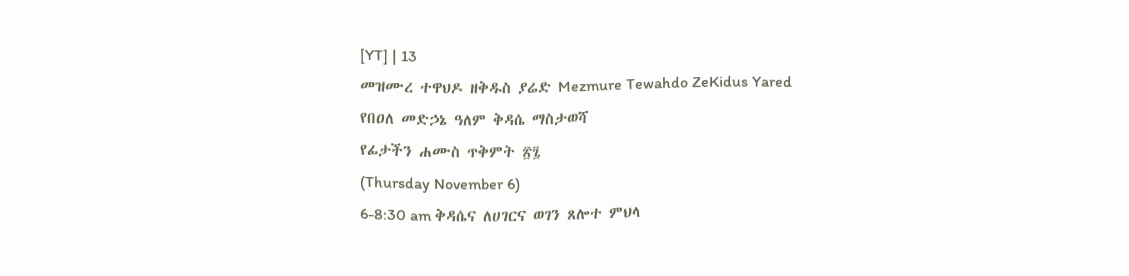[YT] | 13
መዝሙረ ተዋህዶ ዘቅዱስ ያሬድ Mezmure Tewahdo ZeKidus Yared
የበዐለ መድኃኔ ዓለም ቅዳሴ ማስታወሻ
የፊታችን ሐሙስ ጥቅምት ፳፯
(Thursday November 6)
6-8:30 am ቅዳሴና ለሀገርና ወገን ጸሎተ ምህላ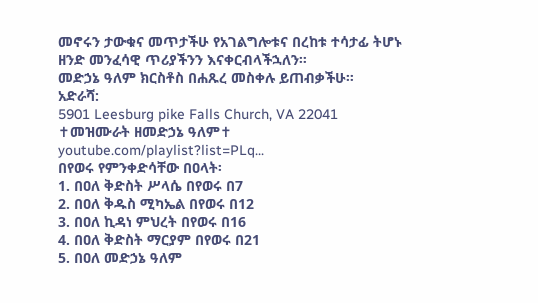መኖሩን ታውቁና መጥታችሁ የአገልግሎቱና በረከቱ ተሳታፊ ትሆኑ ዘንድ መንፈሳዊ ጥሪያችንን እናቀርብላችኋለን።
መድኃኔ ዓለም ክርስቶስ በሐጹረ መስቀሉ ይጠብቃችሁ።
አድራሻ:
5901 Leesburg pike Falls Church, VA 22041
✝መዝሙራት ዘመድኃኔ ዓለም✝
youtube.com/playlist?list=PLq...
በየወሩ የምንቀድሳቸው በዐላት፡
1. በዐለ ቅድስት ሥላሴ በየወሩ በ7
2. በዐለ ቅዱስ ሚካኤል በየወሩ በ12
3. በዐለ ኪዳነ ምህረት በየወሩ በ16
4. በዐለ ቅድስት ማርያም በየወሩ በ21
5. በዐለ መድኃኔ ዓለም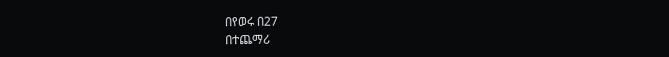በየወሩ በ27
በተጨማሪ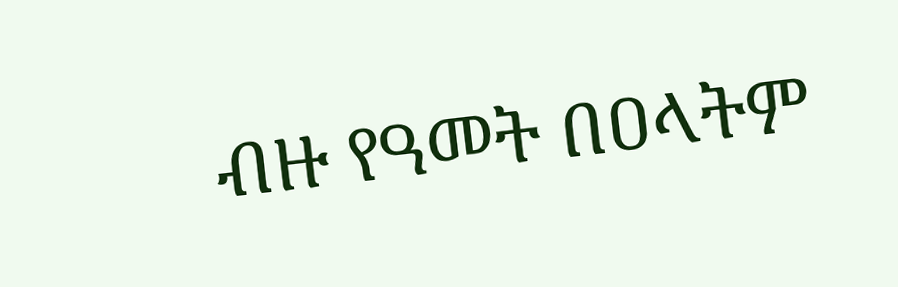ብዙ የዓመት በዐላትም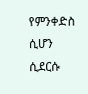የምንቀድስ ሲሆን ሲደርሱ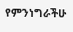የምንነግራችሁ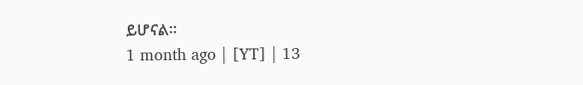ይሆናል።
1 month ago | [YT] | 13